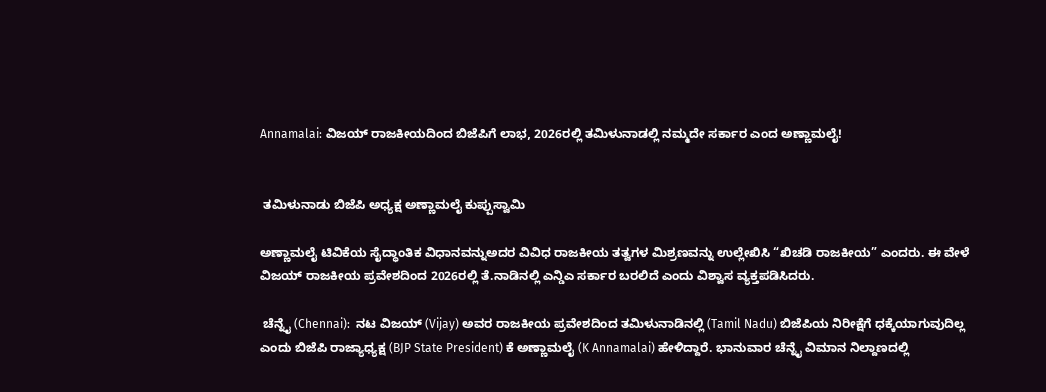Annamalai: ವಿಜಯ್ ರಾಜಕೀಯದಿಂದ ಬಿಜೆಪಿಗೆ ಲಾಭ, 2026ರಲ್ಲಿ ತಮಿಳುನಾಡಲ್ಲಿ ನಮ್ಮದೇ ಸರ್ಕಾರ ಎಂದ ಅಣ್ಣಾಮಲೈ!


 ತಮಿಳುನಾಡು ಬಿಜೆಪಿ ಅಧ್ಯಕ್ಷ ಅಣ್ಣಾಮಲೈ ಕುಪ್ಪುಸ್ವಾಮಿ

ಅಣ್ಣಾಮಲೈ ಟಿವಿಕೆಯ ಸೈದ್ಧಾಂತಿಕ ವಿಧಾನವನ್ನುಅದರ ವಿವಿಧ ರಾಜಕೀಯ ತತ್ವಗಳ ಮಿಶ್ರಣವನ್ನು ಉಲ್ಲೇಖಿಸಿ “ಖಿಚಡಿ ರಾಜಕೀಯ” ಎಂದರು. ಈ ವೇಳೆ ವಿಜಯ್ ರಾಜಕೀಯ ಪ್ರವೇಶದಿಂದ 2026ರಲ್ಲಿ ತೆ.ನಾಡಿನಲ್ಲಿ ಎನ್ಡಿಎ ಸರ್ಕಾರ ಬರಲಿದೆ ಎಂದು ವಿಶ್ವಾಸ ವ್ಯಕ್ತಪಡಿಸಿದರು.

 ಚೆನ್ನೈ (Chennai):  ನಟ ವಿಜಯ್ (Vijay) ಅವರ ರಾಜಕೀಯ ಪ್ರವೇಶದಿಂದ ತಮಿಳುನಾಡಿನಲ್ಲಿ (Tamil Nadu) ಬಿಜೆಪಿಯ ನಿರೀಕ್ಷೆಗೆ ಧಕ್ಕೆಯಾಗುವುದಿಲ್ಲ ಎಂದು ಬಿಜೆಪಿ ರಾಜ್ಯಾಧ್ಯಕ್ಷ (BJP State President) ಕೆ ಅಣ್ಣಾಮಲೈ (K Annamalai) ಹೇಳಿದ್ದಾರೆ. ಭಾನುವಾರ ಚೆನ್ನೈ ವಿಮಾನ ನಿಲ್ದಾಣದಲ್ಲಿ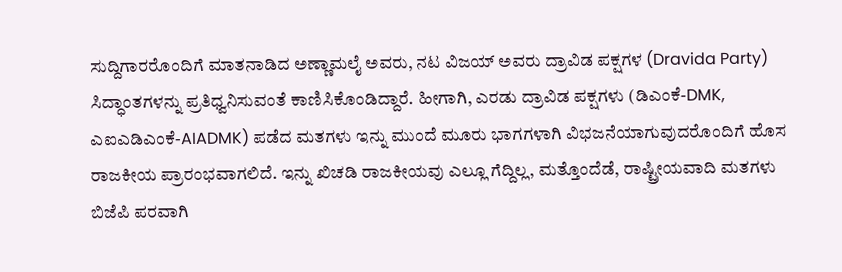ಸುದ್ದಿಗಾರರೊಂದಿಗೆ ಮಾತನಾಡಿದ ಅಣ್ಣಾಮಲೈ ಅವರು, ನಟ ವಿಜಯ್ ಅವರು ದ್ರಾವಿಡ ಪಕ್ಷಗಳ (Dravida Party) ಸಿದ್ಧಾಂತಗಳನ್ನು ಪ್ರತಿಧ್ವನಿಸುವಂತೆ ಕಾಣಿಸಿಕೊಂಡಿದ್ದಾರೆ. ಹೀಗಾಗಿ, ಎರಡು ದ್ರಾವಿಡ ಪಕ್ಷಗಳು (ಡಿಎಂಕೆ-DMK, ಎಐಎಡಿಎಂಕೆ-AIADMK) ಪಡೆದ ಮತಗಳು ಇನ್ನು ಮುಂದೆ ಮೂರು ಭಾಗಗಳಾಗಿ ವಿಭಜನೆಯಾಗುವುದರೊಂದಿಗೆ ಹೊಸ ರಾಜಕೀಯ ಪ್ರಾರಂಭವಾಗಲಿದೆ. ಇನ್ನು ಖಿಚಡಿ ರಾಜಕೀಯವು ಎಲ್ಲೂ ಗೆದ್ದಿಲ್ಲ, ಮತ್ತೊಂದೆಡೆ, ರಾಷ್ಟ್ರೀಯವಾದಿ ಮತಗಳು ಬಿಜೆಪಿ ಪರವಾಗಿ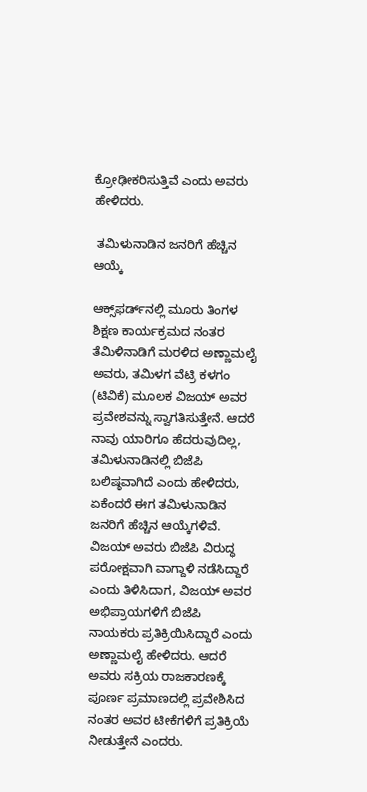ಕ್ರೋಢೀಕರಿಸುತ್ತಿವೆ ಎಂದು ಅವರು ಹೇಳಿದರು.

 ತಮಿಳುನಾಡಿನ ಜನರಿಗೆ ಹೆಚ್ಚಿನ ಆಯ್ಕೆ

ಆಕ್ಸ್‌ಫರ್ಡ್‌ನಲ್ಲಿ ಮೂರು ತಿಂಗಳ ಶಿಕ್ಷಣ ಕಾರ್ಯಕ್ರಮದ ನಂತರ ತೆಮಿಳಿನಾಡಿಗೆ ಮರಳಿದ ಅಣ್ಣಾಮಲೈ ಅವರು, ತಮಿಳಗ ವೆಟ್ರಿ ಕಳಗಂ (ಟಿವಿಕೆ) ಮೂಲಕ ವಿಜಯ್ ಅವರ ಪ್ರವೇಶವನ್ನು ಸ್ವಾಗತಿಸುತ್ತೇನೆ. ಆದರೆ ನಾವು ಯಾರಿಗೂ ಹೆದರುವುದಿಲ್ಲ, ತಮಿಳುನಾಡಿನಲ್ಲಿ ಬಿಜೆಪಿ ಬಲಿಷ್ಠವಾಗಿದೆ ಎಂದು ಹೇಳಿದರು, ಏಕೆಂದರೆ ಈಗ ತಮಿಳುನಾಡಿನ ಜನರಿಗೆ ಹೆಚ್ಚಿನ ಆಯ್ಕೆಗಳಿವೆ. ವಿಜಯ್ ಅವರು ಬಿಜೆಪಿ ವಿರುದ್ಧ ಪರೋಕ್ಷವಾಗಿ ವಾಗ್ದಾಳಿ ನಡೆಸಿದ್ದಾರೆ ಎಂದು ತಿಳಿಸಿದಾಗ, ವಿಜಯ್ ಅವರ ಅಭಿಪ್ರಾಯಗಳಿಗೆ ಬಿಜೆಪಿ ನಾಯಕರು ಪ್ರತಿಕ್ರಿಯಿಸಿದ್ದಾರೆ ಎಂದು ಅಣ್ಣಾಮಲೈ ಹೇಳಿದರು. ಆದರೆ ಅವರು ಸಕ್ರಿಯ ರಾಜಕಾರಣಕ್ಕೆ ಪೂರ್ಣ ಪ್ರಮಾಣದಲ್ಲಿ ಪ್ರವೇಶಿಸಿದ ನಂತರ ಅವರ ಟೀಕೆಗಳಿಗೆ ಪ್ರತಿಕ್ರಿಯೆ ನೀಡುತ್ತೇನೆ ಎಂದರು.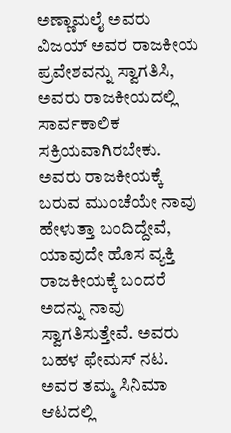ಅಣ್ಣಾಮಲೈ ಅವರು ವಿಜಯ್ ಅವರ ರಾಜಕೀಯ ಪ್ರವೇಶವನ್ನು ಸ್ವಾಗತಿಸಿ, ಅವರು ರಾಜಕೀಯದಲ್ಲಿ ಸಾರ್ವಕಾಲಿಕ ಸಕ್ರಿಯವಾಗಿರಬೇಕು. ಅವರು ರಾಜಕೀಯಕ್ಕೆ ಬರುವ ಮುಂಚೆಯೇ ನಾವು ಹೇಳುತ್ತಾ ಬಂದಿದ್ದೇವೆ, ಯಾವುದೇ ಹೊಸ ವ್ಯಕ್ತಿ ರಾಜಕೀಯಕ್ಕೆ ಬಂದರೆ ಅದನ್ನು ನಾವು ಸ್ವಾಗತಿಸುತ್ತೇವೆ. ಅವರು ಬಹಳ ಫೇಮಸ್ ನಟ. ಅವರ ತಮ್ಮ ಸಿನಿಮಾ ಆಟದಲ್ಲಿ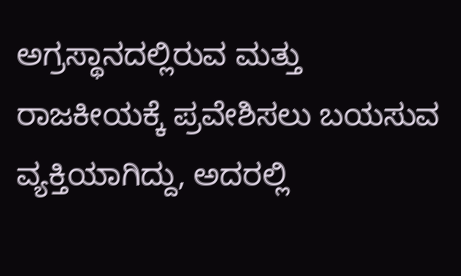ಅಗ್ರಸ್ಥಾನದಲ್ಲಿರುವ ಮತ್ತು ರಾಜಕೀಯಕ್ಕೆ ಪ್ರವೇಶಿಸಲು ಬಯಸುವ ವ್ಯಕ್ತಿಯಾಗಿದ್ದು, ಅದರಲ್ಲಿ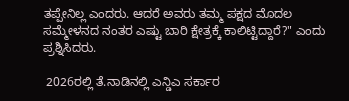ತಪ್ಪೇನಿಲ್ಲ ಎಂದರು. ಆದರೆ ಅವರು ತಮ್ಮ ಪಕ್ಷದ ಮೊದಲ ಸಮ್ಮೇಳನದ ನಂತರ ಎಷ್ಟು ಬಾರಿ ಕ್ಷೇತ್ರಕ್ಕೆ ಕಾಲಿಟ್ಟಿದ್ದಾರೆ?" ಎಂದು ಪ್ರಶ್ನಿಸಿದರು.

 2026ರಲ್ಲಿ ತೆ.ನಾಡಿನಲ್ಲಿ ಎನ್ಡಿಎ ಸರ್ಕಾರ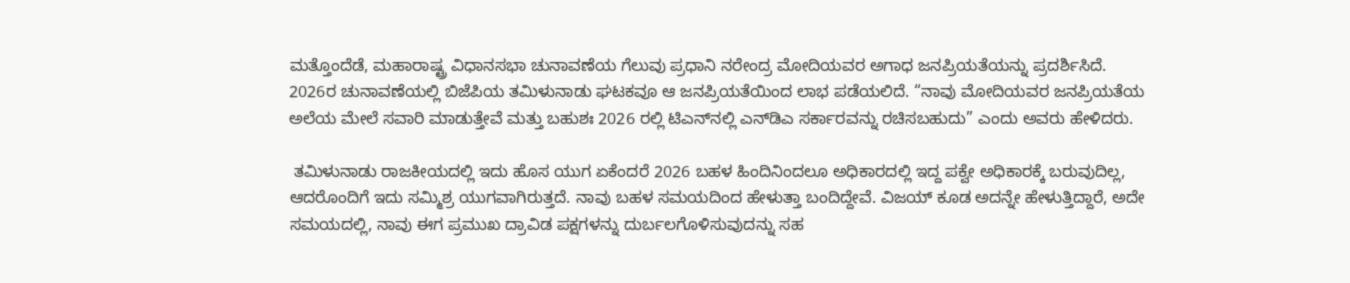ಮತ್ತೊಂದೆಡೆ, ಮಹಾರಾಷ್ಟ್ರ ವಿಧಾನಸಭಾ ಚುನಾವಣೆಯ ಗೆಲುವು ಪ್ರಧಾನಿ ನರೇಂದ್ರ ಮೋದಿಯವರ ಅಗಾಧ ಜನಪ್ರಿಯತೆಯನ್ನು ಪ್ರದರ್ಶಿಸಿದೆ. 2026ರ ಚುನಾವಣೆಯಲ್ಲಿ ಬಿಜೆಪಿಯ ತಮಿಳುನಾಡು ಘಟಕವೂ ಆ ಜನಪ್ರಿಯತೆಯಿಂದ ಲಾಭ ಪಡೆಯಲಿದೆ. “ನಾವು ಮೋದಿಯವರ ಜನಪ್ರಿಯತೆಯ ಅಲೆಯ ಮೇಲೆ ಸವಾರಿ ಮಾಡುತ್ತೇವೆ ಮತ್ತು ಬಹುಶಃ 2026 ರಲ್ಲಿ ಟಿಎನ್‌ನಲ್ಲಿ ಎನ್‌ಡಿಎ ಸರ್ಕಾರವನ್ನು ರಚಿಸಬಹುದು” ಎಂದು ಅವರು ಹೇಳಿದರು.

 ತಮಿಳುನಾಡು ರಾಜಕೀಯದಲ್ಲಿ ಇದು ಹೊಸ ಯುಗ ಏಕೆಂದರೆ 2026 ಬಹಳ ಹಿಂದಿನಿಂದಲೂ ಅಧಿಕಾರದಲ್ಲಿ ಇದ್ದ ಪಕ್ವೇ ಅಧಿಕಾರಕ್ಕೆ ಬರುವುದಿಲ್ಲ, ಆದರೊಂದಿಗೆ ಇದು ಸಮ್ಮಿಶ್ರ ಯುಗವಾಗಿರುತ್ತದೆ. ನಾವು ಬಹಳ ಸಮಯದಿಂದ ಹೇಳುತ್ತಾ ಬಂದಿದ್ದೇವೆ. ವಿಜಯ್ ಕೂಡ ಅದನ್ನೇ ಹೇಳುತ್ತಿದ್ದಾರೆ, ಅದೇ ಸಮಯದಲ್ಲಿ, ನಾವು ಈಗ ಪ್ರಮುಖ ದ್ರಾವಿಡ ಪಕ್ಷಗಳನ್ನು ದುರ್ಬಲಗೊಳಿಸುವುದನ್ನು ಸಹ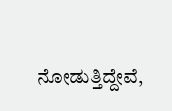ನೋಡುತ್ತಿದ್ದೇವೆ,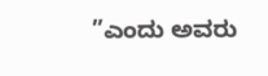”ಎಂದು ಅವರು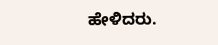ಹೇಳಿದರು.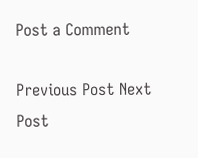Post a Comment

Previous Post Next Post